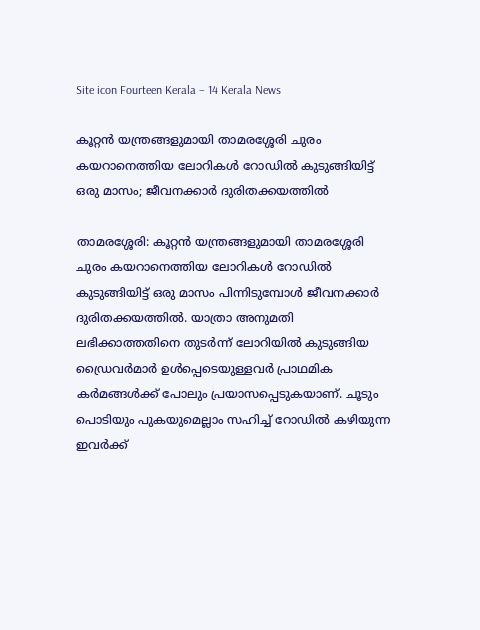Site icon Fourteen Kerala – 14 Kerala News

കൂറ്റന്‍ യന്ത്രങ്ങളുമായി താമരശ്ശേരി ചുരം കയറാനെത്തിയ ലോറികള്‍ റോഡില്‍ കുടുങ്ങിയിട്ട് ഒരു മാസം; ജീവനക്കാര്‍ ദുരിതക്കയത്തില്‍

താമരശ്ശേരി: കൂറ്റന്‍ യന്ത്രങ്ങളുമായി താമരശ്ശേരി ചുരം കയറാനെത്തിയ ലോറികള്‍ റോഡില്‍ കുടുങ്ങിയിട്ട് ഒരു മാസം പിന്നിടുമ്പോള്‍ ജീവനക്കാര്‍ ദുരിതക്കയത്തില്‍. യാത്രാ അനുമതി ലഭിക്കാത്തതിനെ തുടര്‍ന്ന് ലോറിയില്‍ കുടുങ്ങിയ ഡ്രൈവര്‍മാര്‍ ഉള്‍പ്പെടെയുള്ളവര്‍ പ്രാഥമിക കര്‍മങ്ങള്‍ക്ക് പോലും പ്രയാസപ്പെടുകയാണ്. ചൂടും പൊടിയും പുകയുമെല്ലാം സഹിച്ച് റോഡില്‍ കഴിയുന്ന ഇവര്‍ക്ക്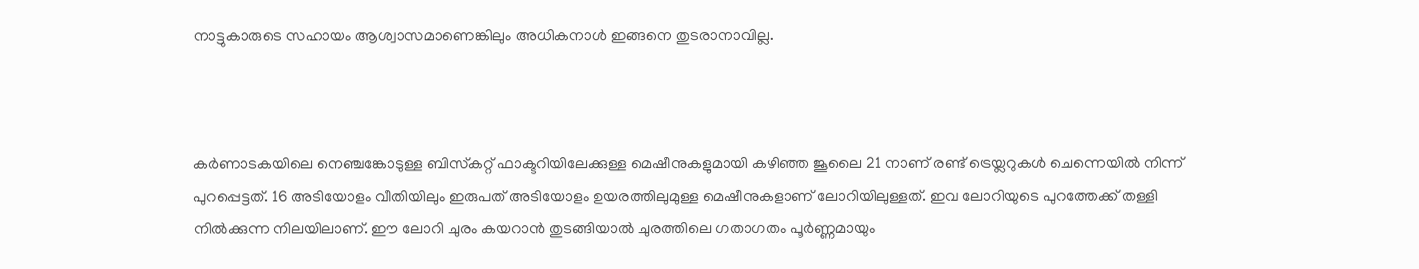നാട്ടുകാരുടെ സഹായം ആശ്വാസമാണെങ്കിലും അധികനാള്‍ ഇങ്ങനെ തുടരാനാവില്ല.



കര്‍ണാടകയിലെ നെഞ്ചങ്കോടുള്ള ബിസ്‌കറ്റ് ഫാക്ടറിയിലേക്കുള്ള മെഷീനുകളുമായി കഴിഞ്ഞ ജൂലൈ 21 നാണ് രണ്ട് ട്രെയ്ലറുകള്‍ ചെന്നെയില്‍ നിന്ന് പുറപ്പെട്ടത്. 16 അടിയോളം വീതിയിലും ഇരുപത് അടിയോളം ഉയരത്തിലുമുള്ള മെഷീനുകളാണ് ലോറിയിലുള്ളത്. ഇവ ലോറിയുടെ പുറത്തേക്ക് തള്ളി നില്‍ക്കുന്ന നിലയിലാണ്. ഈ ലോറി ചുരം കയറാന്‍ തുടങ്ങിയാല്‍ ചുരത്തിലെ ഗതാഗതം പൂര്‍ണ്ണമായും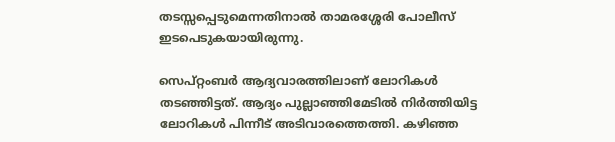തടസ്സപ്പെടുമെന്നതിനാല്‍ താമരശ്ശേരി പോലീസ് ഇടപെടുകയായിരുന്നു.

സെപ്റ്റംബര്‍ ആദ്യവാരത്തിലാണ് ലോറികള്‍ തടഞ്ഞിട്ടത്. ആദ്യം പുല്ലാഞ്ഞിമേടില്‍ നിര്‍ത്തിയിട്ട ലോറികള്‍ പിന്നീട് അടിവാരത്തെത്തി. കഴിഞ്ഞ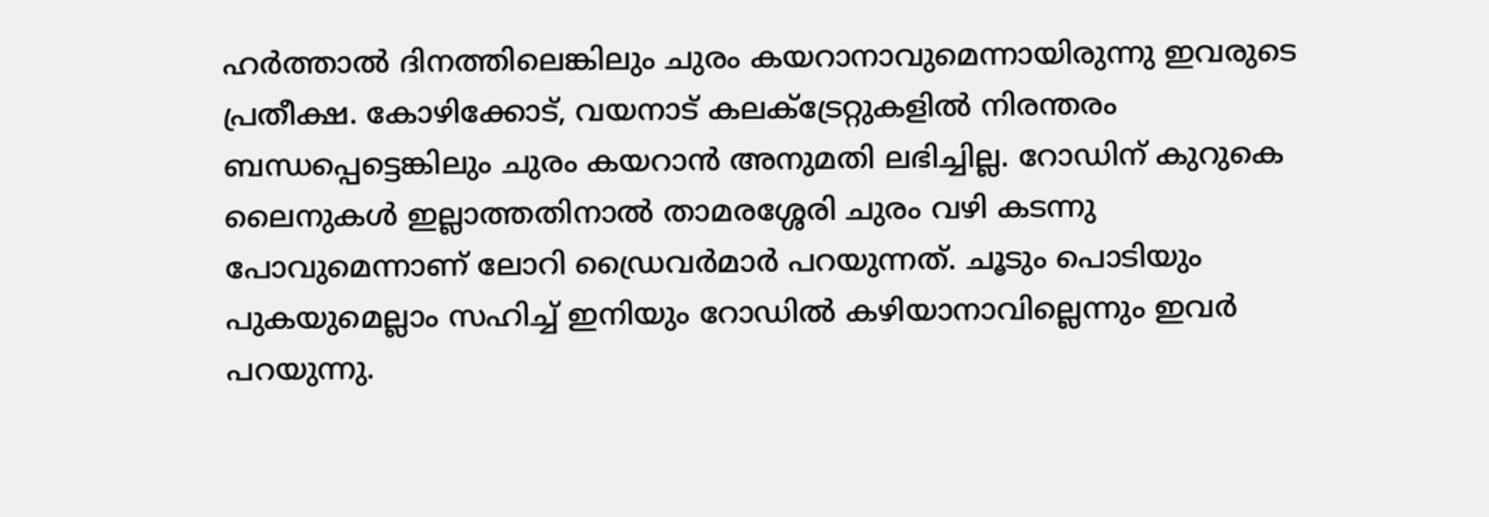ഹര്‍ത്താല്‍ ദിനത്തിലെങ്കിലും ചുരം കയറാനാവുമെന്നായിരുന്നു ഇവരുടെ പ്രതീക്ഷ. കോഴിക്കോട്, വയനാട് കലക്ട്രേറ്റുകളില്‍ നിരന്തരം ബന്ധപ്പെട്ടെങ്കിലും ചുരം കയറാന്‍ അനുമതി ലഭിച്ചില്ല. റോഡിന് കുറുകെ ലൈനുകള്‍ ഇല്ലാത്തതിനാല്‍ താമരശ്ശേരി ചുരം വഴി കടന്നു പോവുമെന്നാണ് ലോറി ഡ്രൈവര്‍മാര്‍ പറയുന്നത്. ചൂടും പൊടിയും പുകയുമെല്ലാം സഹിച്ച് ഇനിയും റോഡില്‍ കഴിയാനാവില്ലെന്നും ഇവര്‍ പറയുന്നു.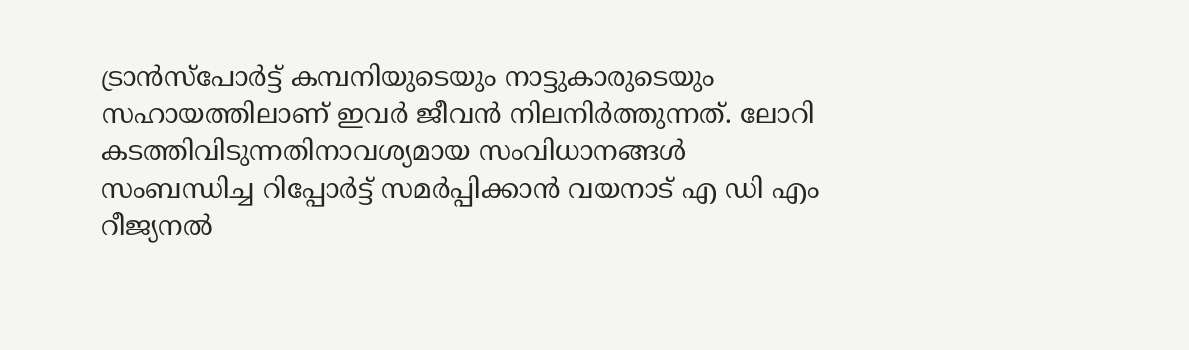ട്രാന്‍സ്‌പോര്‍ട്ട് കമ്പനിയുടെയും നാട്ടുകാരുടെയും സഹായത്തിലാണ് ഇവര്‍ ജീവന്‍ നിലനിര്‍ത്തുന്നത്. ലോറി കടത്തിവിടുന്നതിനാവശ്യമായ സംവിധാനങ്ങള്‍ സംബന്ധിച്ച റിപ്പോര്‍ട്ട് സമര്‍പ്പിക്കാന്‍ വയനാട് എ ഡി എം റീജ്യനല്‍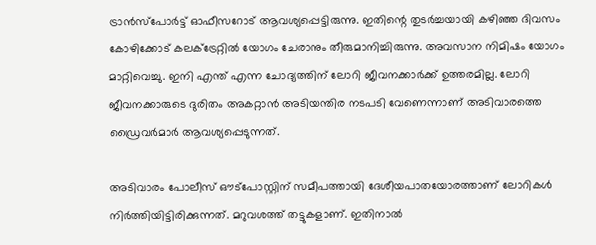ട്രാന്‍സ്‌പോര്‍ട്ട് ഓഫീസറോട് ആവശ്യപ്പെട്ടിരുന്നു. ഇതിന്റെ തുടര്‍ച്ചയായി കഴിഞ്ഞ ദിവസം കോഴിക്കോട് കലക്ട്രേറ്റില്‍ യോഗം ചേരാനും തീരുമാനിച്ചിരുന്നു. അവസാന നിമിഷം യോഗം മാറ്റിവെച്ചു. ഇനി എന്ത് എന്ന ചോദ്യത്തിന് ലോറി ജീവനക്കാര്‍ക്ക് ഉത്തരമില്ല. ലോറി ജീവനക്കാരുടെ ദുരിതം അകറ്റാന്‍ അടിയന്തിര നടപടി വേണെന്നാണ് അടിവാരത്തെ ഡ്രൈവര്‍മാര്‍ ആവശ്യപ്പെടുന്നത്.

അടിവാരം പോലീസ് ഔട്‌പോസ്റ്റിന് സമീപത്തായി ദേശീയപാതയോരത്താണ് ലോറികള്‍ നിര്‍ത്തിയിട്ടിരിക്കുന്നത്. മറുവശത്ത് തട്ടുകളാണ്. ഇതിനാല്‍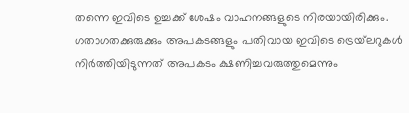തന്നെ ഇവിടെ ഉച്ചക്ക് ശേഷം വാഹനങ്ങളുടെ നിരയായിരിക്കും. ഗതാഗതക്കുരുക്കും അപകടങ്ങളും പതിവായ ഇവിടെ ട്രെയ്‌ലറുകള്‍ നിര്‍ത്തിയിടുന്നത് അപകടം ക്ഷണിച്ചവരുത്തുമെന്നും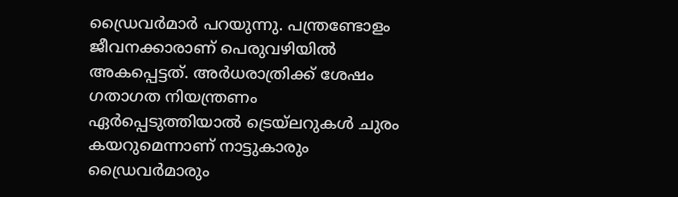ഡ്രൈവര്‍മാര്‍ പറയുന്നു. പന്ത്രണ്ടോളം ജീവനക്കാരാണ് പെരുവഴിയില്‍ അകപ്പെട്ടത്. അര്‍ധരാത്രിക്ക് ശേഷം ഗതാഗത നിയന്ത്രണം ഏര്‍പ്പെടുത്തിയാല്‍ ട്രെയ്‌ലറുകള്‍ ചുരം കയറുമെന്നാണ് നാട്ടുകാരും ഡ്രൈവര്‍മാരും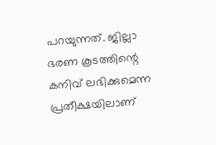പറയുന്നത്. ജില്ലാ ഭരണ കൂടത്തിന്റെ കനിവ് ലഭിക്കുമെന്ന പ്രതീക്ഷയിലാണ്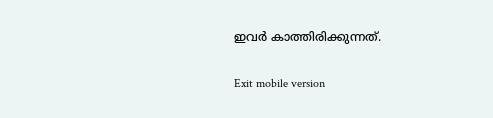ഇവര്‍ കാത്തിരിക്കുന്നത്.

Exit mobile version